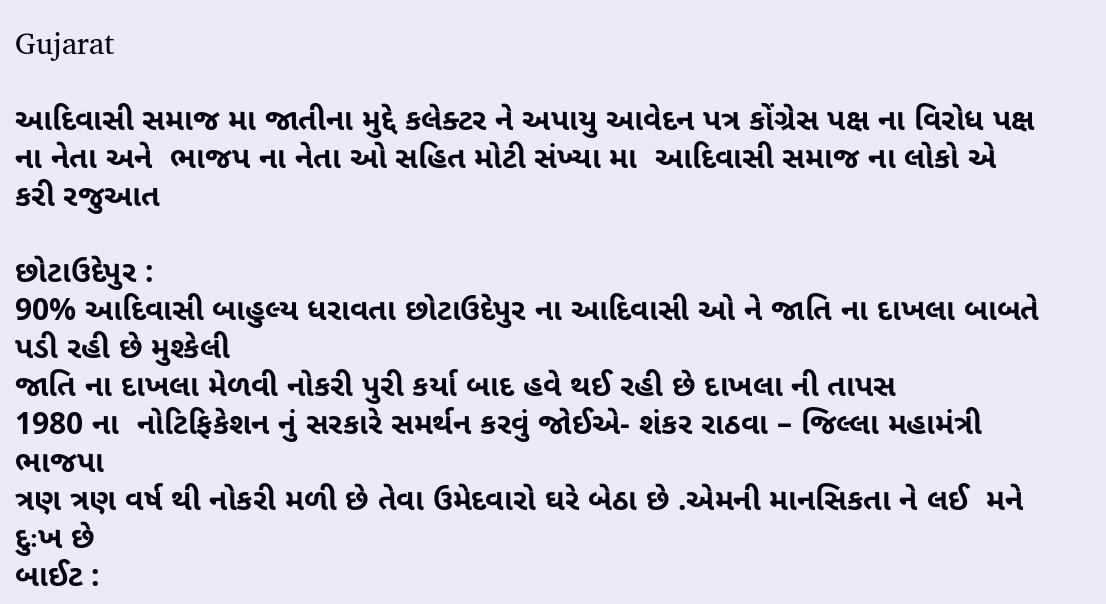Gujarat

આદિવાસી સમાજ મા જાતીના મુદ્દે કલેક્ટર ને અપાયુ આવેદન પત્ર કોંગ્રેસ પક્ષ ના વિરોધ પક્ષ ના નેતા અને  ભાજપ ના નેતા ઓ સહિત મોટી સંખ્યા મા  આદિવાસી સમાજ ના લોકો એ કરી રજુઆત

છોટાઉદેપુર :
90% આદિવાસી બાહુલ્ય ધરાવતા છોટાઉદેપુર ના આદિવાસી ઓ ને જાતિ ના દાખલા બાબતે પડી રહી છે મુશ્કેલી
જાતિ ના દાખલા મેળવી નોકરી પુરી કર્યા બાદ હવે થઈ રહી છે દાખલા ની તાપસ
1980 ના  નોટિફિકેશન નું સરકારે સમર્થન કરવું જોઈએ- શંકર રાઠવા – જિલ્લા મહામંત્રી ભાજપા
ત્રણ ત્રણ વર્ષ થી નોકરી મળી છે તેવા ઉમેદવારો ઘરે બેઠા છે .એમની માનસિકતા ને લઈ  મને દુઃખ છે
બાઈટ :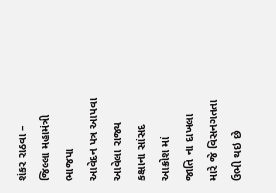શંકર રાઠવા – જિલ્લા મહામંત્રી ભાજપા
આવેદન પત્ર આપવા આવેલા રાજ્ય કક્ષાના સાંસદ આક્રોશ માં
જાતિ ના દાખલા મારે જે વિસનગતતા ઉભી થઇ છે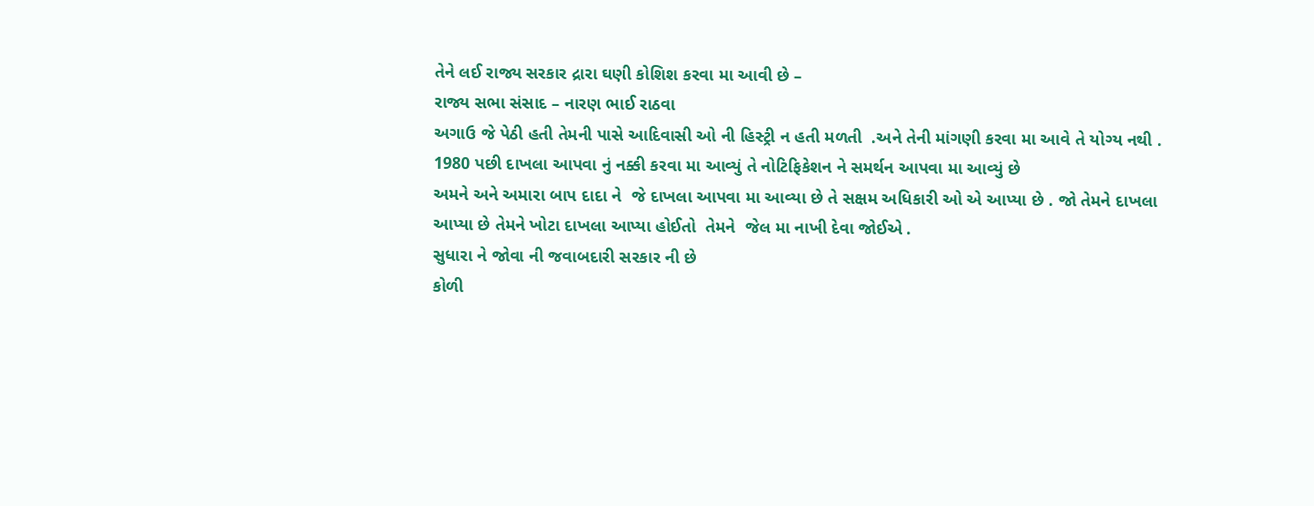તેને લઈ રાજ્ય સરકાર દ્રારા ઘણી કોશિશ કરવા મા આવી છે –
રાજ્ય સભા સંસાદ – નારણ ભાઈ રાઠવા
અગાઉ જે પેઠી હતી તેમની પાસે આદિવાસી ઓ ની હિસ્ટ્રી ન હતી મળતી  .અને તેની માંગણી કરવા મા આવે તે યોગ્ય નથી .
1980 પછી દાખલા આપવા નું નક્કી કરવા મા આવ્યું તે નોટિફિકેશન ને સમર્થન આપવા મા આવ્યું છે
અમને અને અમારા બાપ દાદા ને  જે દાખલા આપવા મા આવ્યા છે તે સક્ષમ અધિકારી ઓ એ આપ્યા છે . જો તેમને દાખલા આપ્યા છે તેમને ખોટા દાખલા આપ્યા હોઈતો  તેમને  જેલ મા નાખી દેવા જોઈએ .
સુધારા ને જોવા ની જવાબદારી સરકાર ની છે
કોળી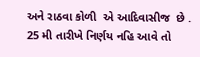અને રાઠવા કોળી  એ આદિવાસીજ  છે .
25 મી તારીખે નિર્ણય નહિ આવે તો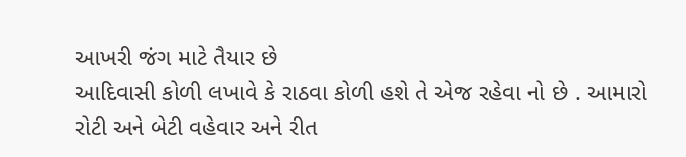આખરી જંગ માટે તૈયાર છે
આદિવાસી કોળી લખાવે કે રાઠવા કોળી હશે તે એજ રહેવા નો છે . આમારો રોટી અને બેટી વહેવાર અને રીત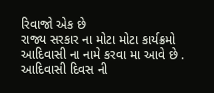રિવાજો એક છે
રાજ્ય સરકાર ના મોટા મોટા કાર્યક્રમો આદિવાસી ના નામે કરવા મા આવે છે . આદિવાસી દિવસ ની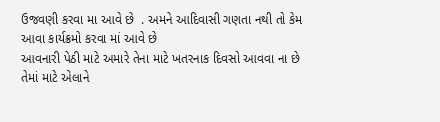ઉજવણી કરવા મા આવે છે  . અમને આદિવાસી ગણતા નથી તો કેમ આવા કાર્યક્રમો કરવા માં આવે છે
આવનારી પેઠી માટે અમારે તેના માટે ખતરનાક દિવસો આવવા ના છે તેમાં માટે એલાને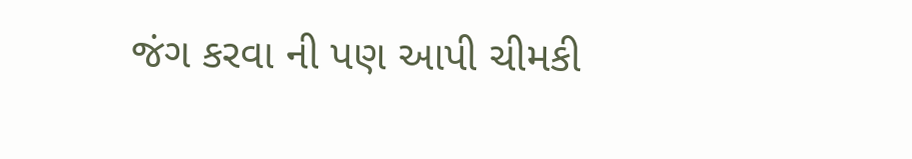જંગ કરવા ની પણ આપી ચીમકી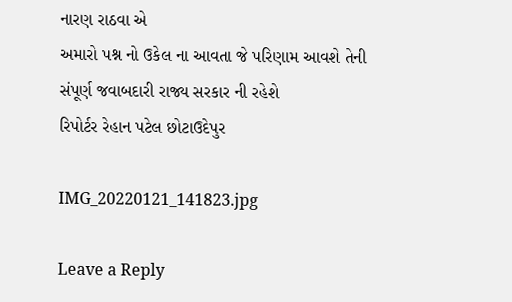નારણ રાઠવા એ
અમારો પશ્ન નો ઉકેલ ના આવતા જે પરિણામ આવશે તેની સંપૂર્ણ જવાબદારી રાજ્ય સરકાર ની રહેશે
રિપોર્ટર રેહાન પટેલ છોટાઉદેપુર

IMG_20220121_141823.jpg

Leave a Reply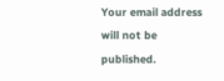Your email address will not be published.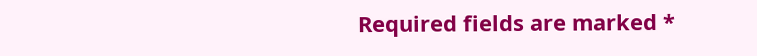Required fields are marked *